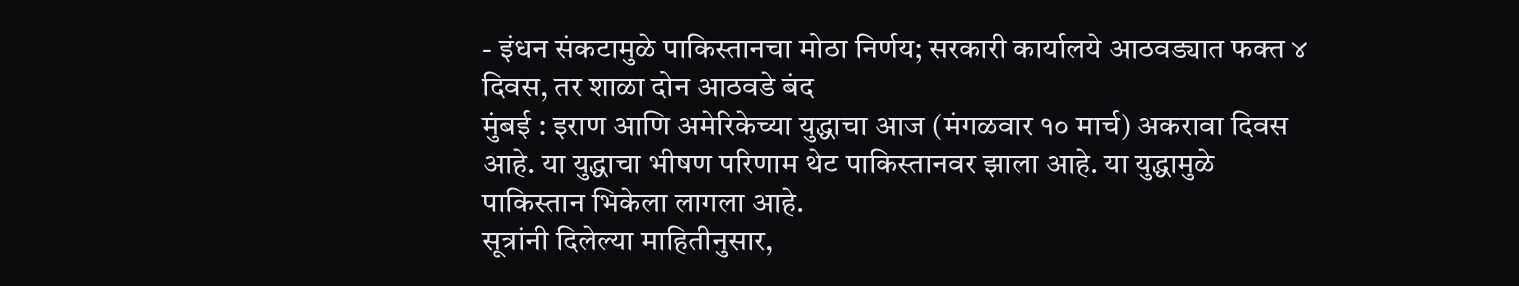- इंधन संकटामुळे पाकिस्तानचा मोठा निर्णय; सरकारी कार्यालये आठवड्यात फक्त ४ दिवस, तर शाळा दोन आठवडे बंद
मुंबई : इराण आणि अमेरिकेच्या युद्धाचा आज (मंगळवार १० मार्च) अकरावा दिवस आहे. या युद्धाचा भीषण परिणाम थेट पाकिस्तानवर झाला आहे. या युद्धामुळे पाकिस्तान भिकेला लागला आहे.
सूत्रांनी दिलेल्या माहितीनुसार,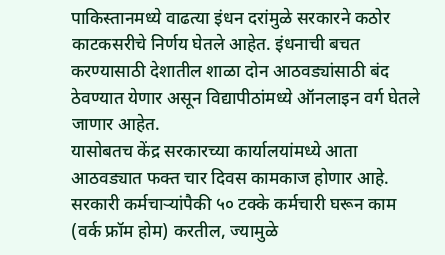पाकिस्तानमध्ये वाढत्या इंधन दरांमुळे सरकारने कठोर काटकसरीचे निर्णय घेतले आहेत. इंधनाची बचत करण्यासाठी देशातील शाळा दोन आठवड्यांसाठी बंद ठेवण्यात येणार असून विद्यापीठांमध्ये ऑनलाइन वर्ग घेतले जाणार आहेत.
यासोबतच केंद्र सरकारच्या कार्यालयांमध्ये आता आठवड्यात फक्त चार दिवस कामकाज होणार आहे. सरकारी कर्मचाऱ्यांपैकी ५० टक्के कर्मचारी घरून काम (वर्क फ्रॉम होम) करतील, ज्यामुळे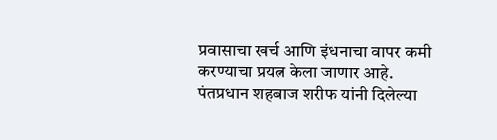प्रवासाचा खर्च आणि इंधनाचा वापर कमी करण्याचा प्रयत्न केला जाणार आहे.
पंतप्रधान शहबाज शरीफ यांनी दिलेल्या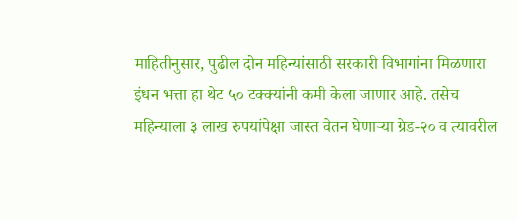माहितीनुसार, पुढील दोन महिन्यांसाठी सरकारी विभागांना मिळणारा इंधन भत्ता हा थेट ५० टक्क्यांनी कमी केला जाणार आहे. तसेच महिन्याला ३ लाख रुपयांपेक्षा जास्त वेतन घेणाऱ्या ग्रेड-२० व त्यावरील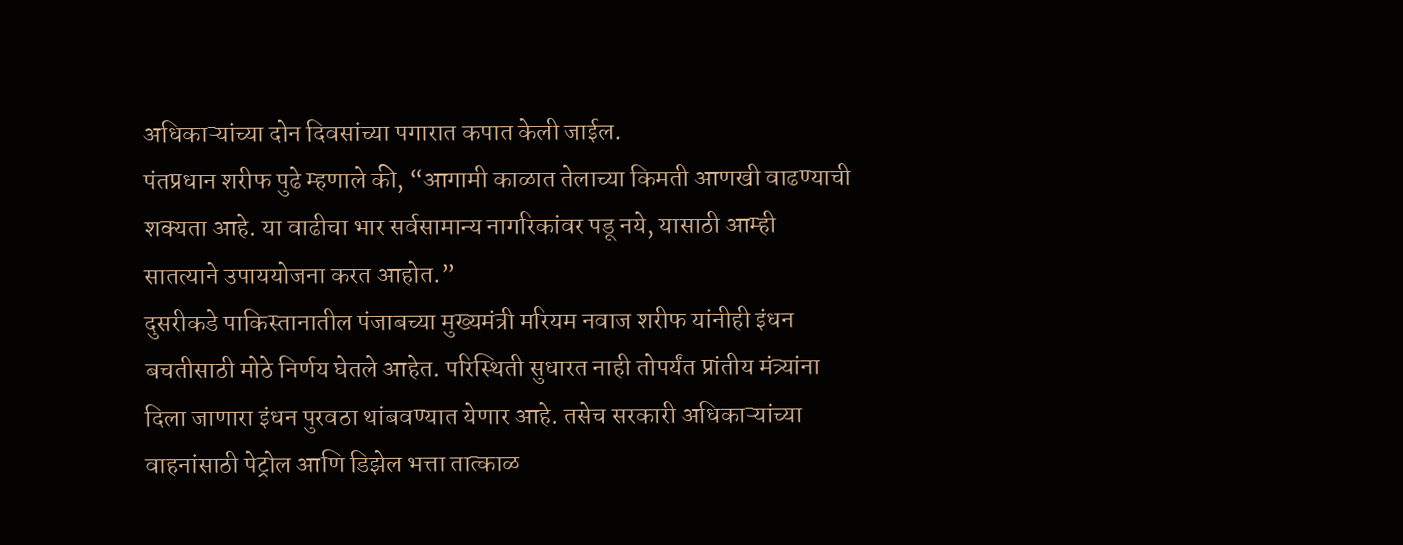अधिकाऱ्यांच्या दोन दिवसांच्या पगारात कपात केली जाईल.
पंतप्रधान शरीफ पुढे म्हणाले की, “आगामी काळात तेलाच्या किमती आणखी वाढण्याची शक्यता आहे. या वाढीचा भार सर्वसामान्य नागरिकांवर पडू नये, यासाठी आम्ही सातत्याने उपाययोजना करत आहोत.”
दुसरीकडे पाकिस्तानातील पंजाबच्या मुख्यमंत्री मरियम नवाज शरीफ यांनीही इंधन बचतीसाठी मोठे निर्णय घेतले आहेत. परिस्थिती सुधारत नाही तोपर्यंत प्रांतीय मंत्र्यांना दिला जाणारा इंधन पुरवठा थांबवण्यात येणार आहे. तसेच सरकारी अधिकाऱ्यांच्या वाहनांसाठी पेट्रोल आणि डिझेल भत्ता तात्काळ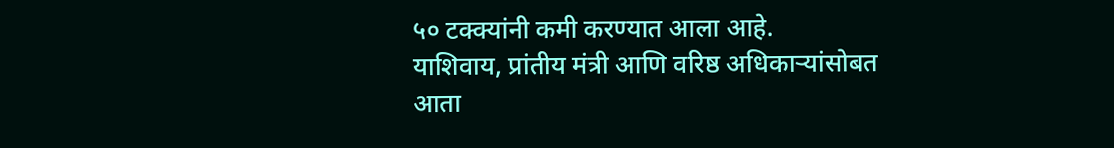५० टक्क्यांनी कमी करण्यात आला आहे.
याशिवाय, प्रांतीय मंत्री आणि वरिष्ठ अधिकाऱ्यांसोबत आता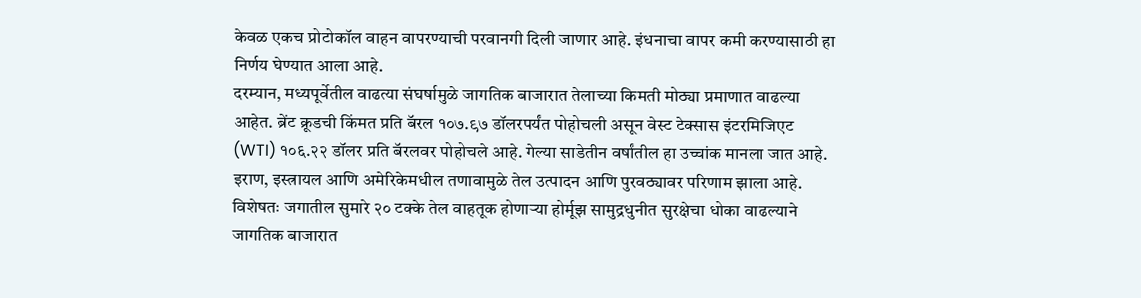केवळ एकच प्रोटोकॉल वाहन वापरण्याची परवानगी दिली जाणार आहे. इंधनाचा वापर कमी करण्यासाठी हा निर्णय घेण्यात आला आहे.
दरम्यान, मध्यपूर्वेतील वाढत्या संघर्षामुळे जागतिक बाजारात तेलाच्या किमती मोठ्या प्रमाणात वाढल्या आहेत. ब्रेंट क्रूडची किंमत प्रति बॅरल १०७.९७ डॉलरपर्यंत पोहोचली असून वेस्ट टेक्सास इंटरमिजिएट (WTI) १०६.२२ डॉलर प्रति बॅरलवर पोहोचले आहे. गेल्या साडेतीन वर्षांतील हा उच्चांक मानला जात आहे.
इराण, इस्त्रायल आणि अमेरिकेमधील तणावामुळे तेल उत्पादन आणि पुरवठ्यावर परिणाम झाला आहे. विशेषतः जगातील सुमारे २० टक्के तेल वाहतूक होणाऱ्या होर्मूझ सामुद्रधुनीत सुरक्षेचा धोका वाढल्याने जागतिक बाजारात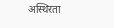अस्थिरता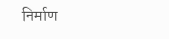निर्माण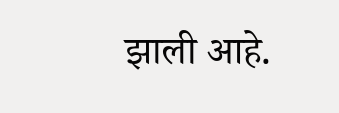झाली आहे.